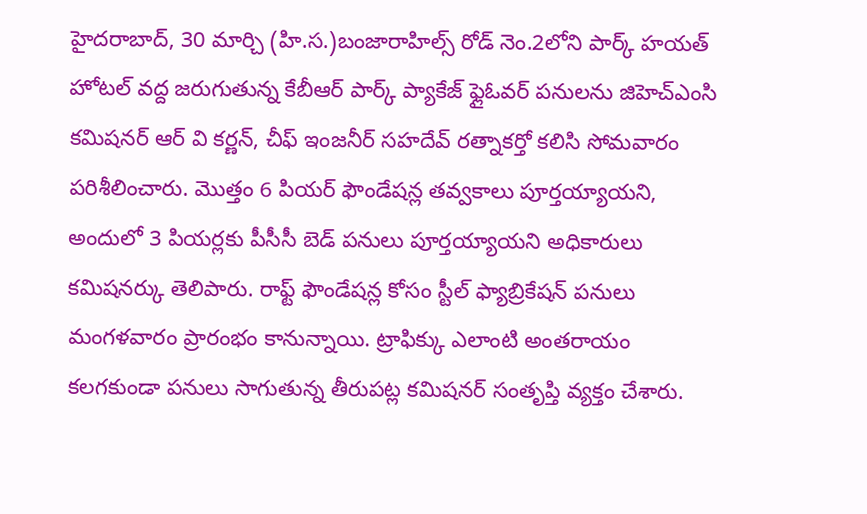హైదరాబాద్, 30 మార్చి (హి.స.)బంజారాహిల్స్ రోడ్ నెం.2లోని పార్క్ హయత్ హోటల్ వద్ద జరుగుతున్న కేబీఆర్ పార్క్ ప్యాకేజ్ ఫ్లైఓవర్ పనులను జిహెచ్ఎంసి కమిషనర్ ఆర్ వి కర్ణన్, చీఫ్ ఇంజనీర్ సహదేవ్ రత్నాకర్తో కలిసి సోమవారం పరిశీలించారు. మొత్తం 6 పియర్ ఫౌండేషన్ల తవ్వకాలు పూర్తయ్యాయని, అందులో 3 పియర్లకు పీసీసీ బెడ్ పనులు పూర్తయ్యాయని అధికారులు కమిషనర్కు తెలిపారు. రాఫ్ట్ ఫౌండేషన్ల కోసం స్టీల్ ఫ్యాబ్రికేషన్ పనులు మంగళవారం ప్రారంభం కానున్నాయి. ట్రాఫిక్కు ఎలాంటి అంతరాయం కలగకుండా పనులు సాగుతున్న తీరుపట్ల కమిషనర్ సంతృప్తి వ్యక్తం చేశారు.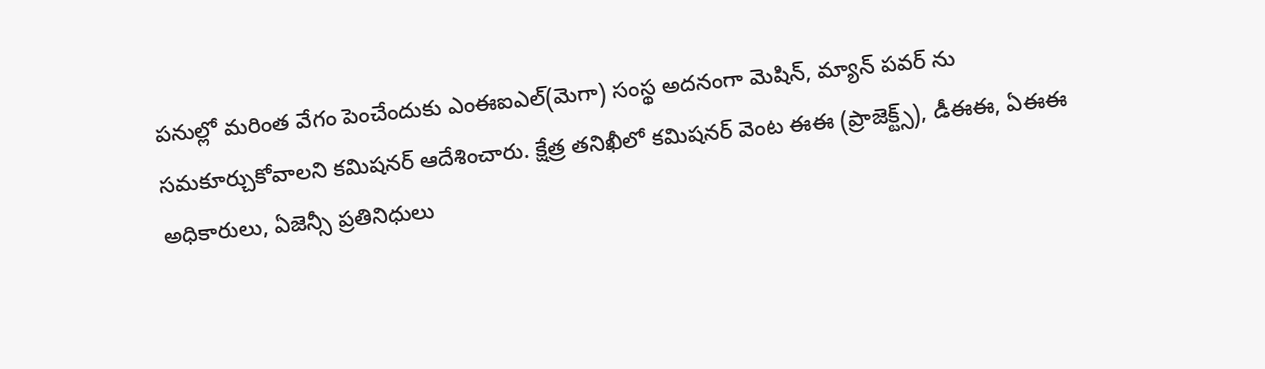పనుల్లో మరింత వేగం పెంచేందుకు ఎంఈఐఎల్(మెగా) సంస్థ అదనంగా మెషిన్, మ్యాన్ పవర్ ను సమకూర్చుకోవాలని కమిషనర్ ఆదేశించారు. క్షేత్ర తనిఖీలో కమిషనర్ వెంట ఈఈ (ప్రాజెక్ట్స్), డీఈఈ, ఏఈఈ అధికారులు, ఏజెన్సీ ప్రతినిధులు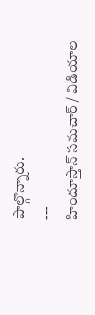పాల్గొన్నారు.
---
హిందూస్తాన్ సమచార్ / విడియాల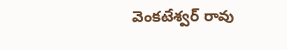వెంకటేశ్వర్ రావు